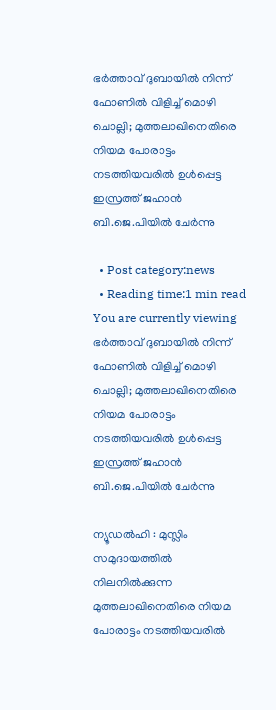ഭര്‍ത്താവ് ദുബായില്‍ നിന്ന് ഫോണില്‍ വിളിച്ച് മൊഴി ചൊല്ലി; മുത്തലാഖിനെതിരെ നിയമ പോരാട്ടം നടത്തിയവരില്‍ ഉള്‍പ്പെട്ട ഇസ്രത്ത് ജഹാന്‍ ബി.ജെ.പിയില്‍ ചേര്‍ന്നു

  • Post category:news
  • Reading time:1 min read
You are currently viewing ഭര്‍ത്താവ് ദുബായില്‍ നിന്ന് ഫോണില്‍ വിളിച്ച് മൊഴി ചൊല്ലി; മുത്തലാഖിനെതിരെ നിയമ പോരാട്ടം നടത്തിയവരില്‍ ഉള്‍പ്പെട്ട ഇസ്രത്ത് ജഹാന്‍ ബി.ജെ.പിയില്‍ ചേര്‍ന്നു

ന്യൂഡല്‍ഹി : മുസ്ലിം സമുദായത്തില്‍ നിലനില്‍ക്കുന്ന മുത്തലാഖിനെതിരെ നിയമ പോരാട്ടം നടത്തിയവരില്‍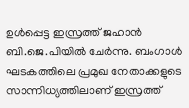ഉള്‍പ്പെട്ട ഇസ്രത്ത് ജഹാന്‍ ബി.ജെ.പിയില്‍ ചേര്‍ന്നു. ബംഗാള്‍ ഘടകത്തിലെ പ്രമുഖ നേതാക്കളുടെ സാന്നിധ്യത്തിലാണ് ഇസ്രത്ത്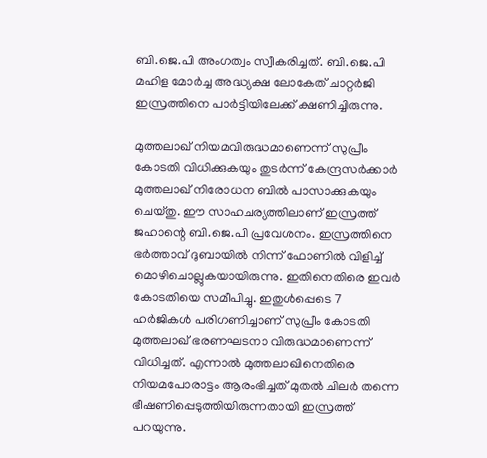ബി.ജെ.പി അംഗത്വം സ്വീകരിച്ചത്. ബി.ജെ.പി മഹിള മോര്‍ച്ച അദ്ധ്യക്ഷ ലോകേത് ചാറ്റര്‍ജി ഇസ്രത്തിനെ പാര്‍ട്ടിയിലേക്ക് ക്ഷണിച്ചിരുന്നു.

മുത്തലാഖ് നിയമവിരുദ്ധമാണെന്ന് സുപ്രീം കോടതി വിധിക്കുകയും തുടര്‍ന്ന് കേന്ദ്രസര്‍ക്കാര്‍ മുത്തലാഖ് നിരോധന ബില്‍ പാസാക്കുകയും ചെയ്തു. ഈ സാഹചര്യത്തിലാണ് ഇസ്രത്ത് ജഹാന്റെ ബി.ജെ.പി പ്രവേശനം. ഇസ്രത്തിനെ ഭര്‍ത്താവ് ദുബായില്‍ നിന്ന് ഫോണില്‍ വിളിച്ച് മൊഴിചൊല്ലുകയായിരുന്നു. ഇതിനെതിരെ ഇവര്‍ കോടതിയെ സമീപിച്ചു. ഇതുള്‍പ്പെടെ 7 ഹര്‍ജികള്‍ പരിഗണിച്ചാണ് സുപ്രീം കോടതി മുത്തലാഖ് ഭരണഘടനാ വിരുദ്ധമാണെന്ന് വിധിച്ചത്. എന്നാല്‍ മുത്തലാഖിനെതിരെ നിയമപോരാട്ടം ആരംഭിച്ചത് മുതല്‍ ചിലര്‍ തന്നെ ഭീഷണിപ്പെടുത്തിയിരുന്നതായി ഇസ്രത്ത് പറയുന്നു.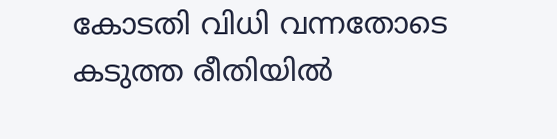കോടതി വിധി വന്നതോടെ കടുത്ത രീതിയില്‍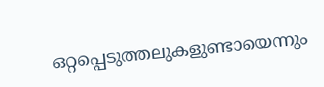ഒറ്റപ്പെടുത്തലുകളുണ്ടായെന്നും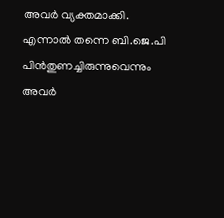അവര്‍ വ്യക്തമാക്കി. എന്നാല്‍ തന്നെ ബി.ജെ.പി പിന്‍തുണച്ചിരുന്നുവെന്നും അവര്‍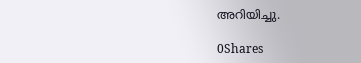അറിയിച്ചു.

0Shares